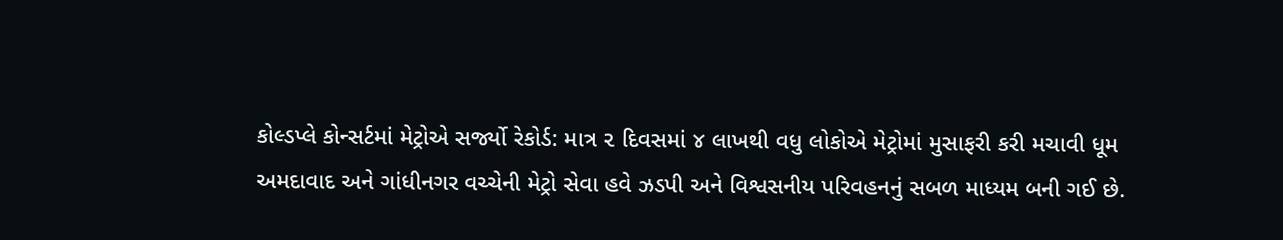કોલ્ડપ્લે કોન્સર્ટમાં મેટ્રોએ સર્જ્યો રેકોર્ડ: માત્ર ૨ દિવસમાં ૪ લાખથી વધુ લોકોએ મેટ્રોમાં મુસાફરી કરી મચાવી ધૂમ
અમદાવાદ અને ગાંધીનગર વચ્ચેની મેટ્રો સેવા હવે ઝડપી અને વિશ્વસનીય પરિવહનનું સબળ માધ્યમ બની ગઈ છે.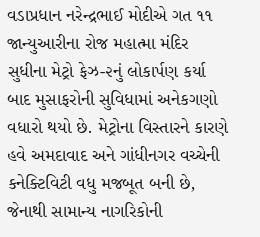વડાપ્રધાન નરેન્દ્રભાઈ મોદીએ ગત ૧૧ જાન્યુઆરીના રોજ મહાત્મા મંદિર સુધીના મેટ્રો ફેઝ-૨નું લોકાર્પણ કર્યા બાદ મુસાફરોની સુવિધામાં અનેકગણો વધારો થયો છે. મેટ્રોના વિસ્તારને કારણે હવે અમદાવાદ અને ગાંધીનગર વચ્ચેની કનેક્ટિવિટી વધુ મજબૂત બની છે, જેનાથી સામાન્ય નાગરિકોની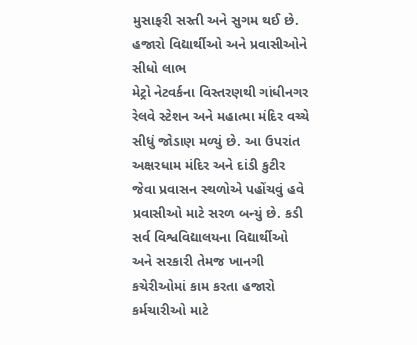મુસાફરી સસ્તી અને સુગમ થઈ છે.
હજારો વિદ્યાર્થીઓ અને પ્રવાસીઓને સીધો લાભ
મેટ્રો નેટવર્કના વિસ્તરણથી ગાંધીનગર રેલવે સ્ટેશન અને મહાત્મા મંદિર વચ્ચે સીધું જોડાણ મળ્યું છે. આ ઉપરાંત અક્ષરધામ મંદિર અને દાંડી કુટીર જેવા પ્રવાસન સ્થળોએ પહોંચવું હવે પ્રવાસીઓ માટે સરળ બન્યું છે. કડી સર્વ વિશ્વવિદ્યાલયના વિદ્યાર્થીઓ અને સરકારી તેમજ ખાનગી કચેરીઓમાં કામ કરતા હજારો કર્મચારીઓ માટે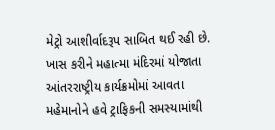મેટ્રો આશીર્વાદરૂપ સાબિત થઈ રહી છે. ખાસ કરીને મહાત્મા મંદિરમાં યોજાતા આંતરરાષ્ટ્રીય કાર્યક્રમોમાં આવતા મહેમાનોને હવે ટ્રાફિકની સમસ્યામાંથી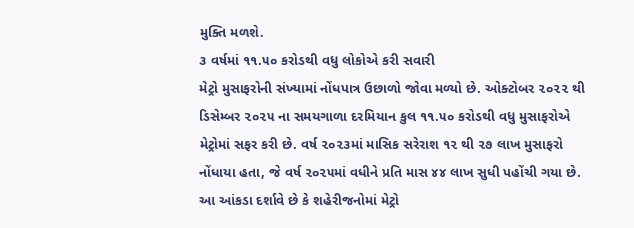મુક્તિ મળશે.
૩ વર્ષમાં ૧૧.૫૦ કરોડથી વધુ લોકોએ કરી સવારી
મેટ્રો મુસાફરોની સંખ્યામાં નોંધપાત્ર ઉછાળો જોવા મળ્યો છે. ઓક્ટોબર ૨૦૨૨ થી ડિસેમ્બર ૨૦૨૫ ના સમયગાળા દરમિયાન કુલ ૧૧.૫૦ કરોડથી વધુ મુસાફરોએ મેટ્રોમાં સફર કરી છે. વર્ષ ૨૦૨૩માં માસિક સરેરાશ ૧૨ થી ૨૭ લાખ મુસાફરો નોંધાયા હતા, જે વર્ષ ૨૦૨૫માં વધીને પ્રતિ માસ ૪૪ લાખ સુધી પહોંચી ગયા છે. આ આંકડા દર્શાવે છે કે શહેરીજનોમાં મેટ્રો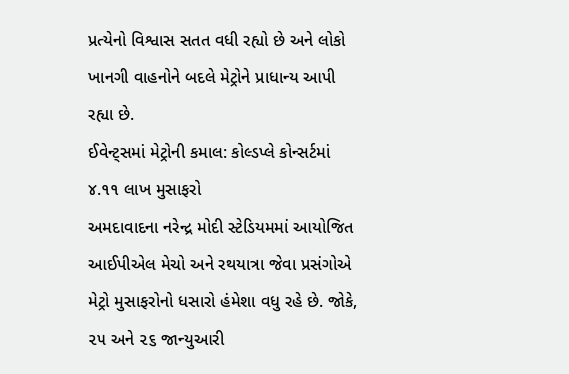પ્રત્યેનો વિશ્વાસ સતત વધી રહ્યો છે અને લોકો ખાનગી વાહનોને બદલે મેટ્રોને પ્રાધાન્ય આપી રહ્યા છે.
ઈવેન્ટ્સમાં મેટ્રોની કમાલ: કોલ્ડપ્લે કોન્સર્ટમાં ૪.૧૧ લાખ મુસાફરો
અમદાવાદના નરેન્દ્ર મોદી સ્ટેડિયમમાં આયોજિત આઈપીએલ મેચો અને રથયાત્રા જેવા પ્રસંગોએ મેટ્રો મુસાફરોનો ધસારો હંમેશા વધુ રહે છે. જોકે, ૨૫ અને ૨૬ જાન્યુઆરી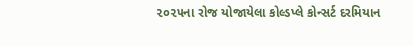૨૦૨૫ના રોજ યોજાયેલા કોલ્ડપ્લે કોન્સર્ટ દરમિયાન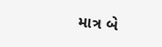માત્ર બે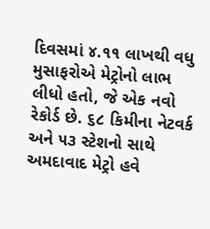દિવસમાં ૪.૧૧ લાખથી વધુ મુસાફરોએ મેટ્રોનો લાભ લીધો હતો, જે એક નવો રેકોર્ડ છે. ૬૮ કિમીના નેટવર્ક અને ૫૩ સ્ટેશનો સાથે અમદાવાદ મેટ્રો હવે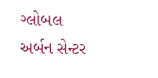ગ્લોબલ અર્બન સેન્ટર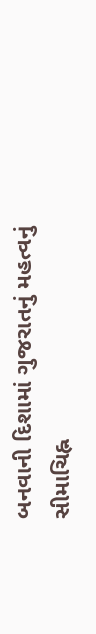બનવાની દિશામાં ગુજરાતનું મહત્વનું સીમાચિહ્ન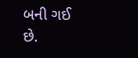બની ગઈ છે.